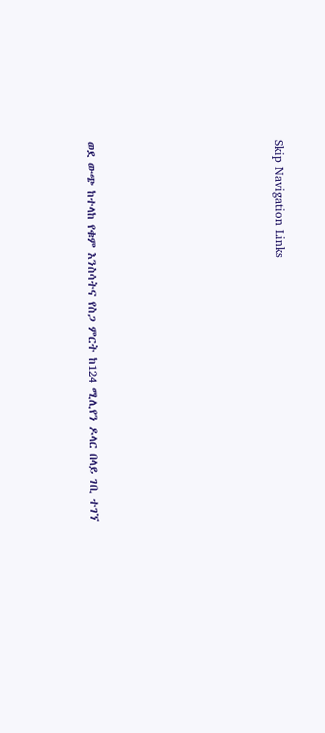Skip Navigation Links









ወደ ውጭ ከተላከ የቁም እንስሳትና የስጋ ምርት ከ124 ሚሊየን ዶላር በላይ ገቢ ተገኘ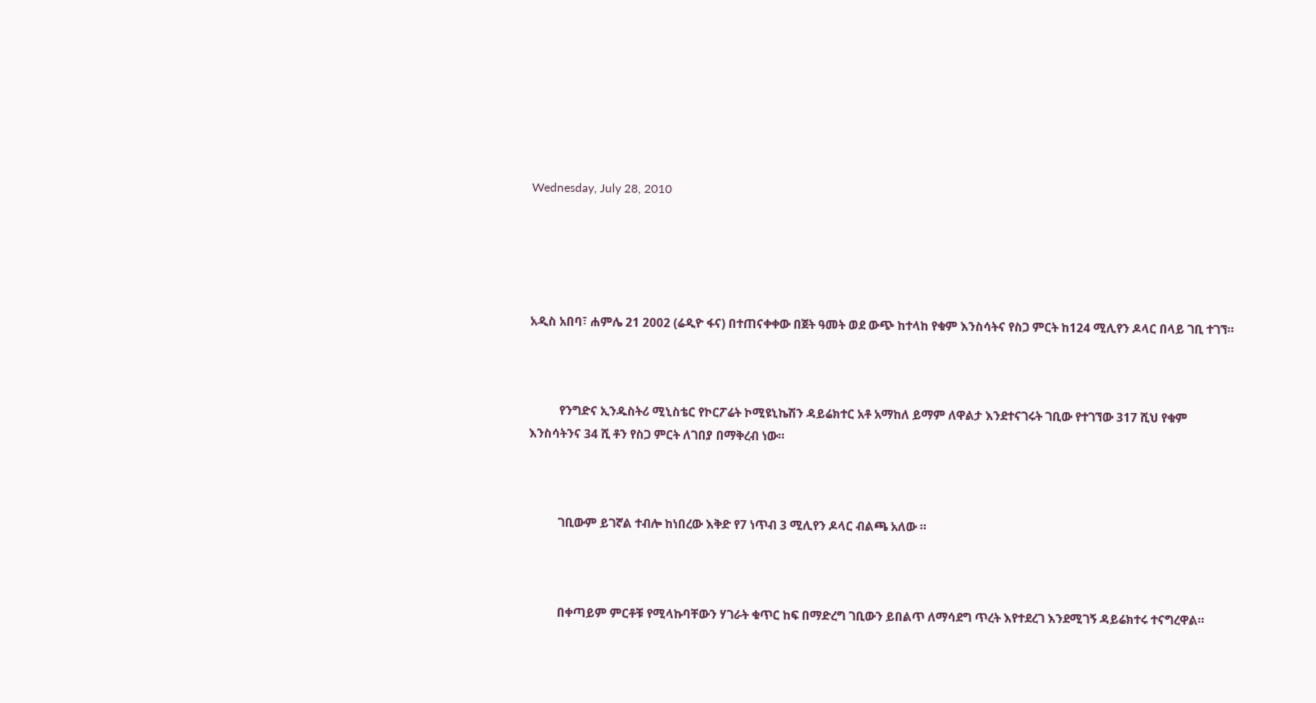Wednesday, July 28, 2010





አዲስ አበባ፣ ሐምሌ 21 2002 (ሬዲዮ ፋና) በተጠናቀቀው በጀት ዓመት ወደ ውጭ ከተላከ የቁም እንስሳትና የስጋ ምርት ከ124 ሚሊየን ዶላር በላይ ገቢ ተገኘ።



          የንግድና ኢንዱስትሪ ሚኒስቴር የኮርፖሬት ኮሚዩኒኬሽን ዳይሬክተር አቶ አማከለ ይማም ለዋልታ እንደተናገሩት ገቢው የተገኘው 317 ሺህ የቁም እንስሳትንና 34 ሺ ቶን የስጋ ምርት ለገበያ በማቅረብ ነው።



          ገቢውም ይገኛል ተብሎ ከነበረው እቅድ የ7 ነጥብ 3 ሚሊየን ዶላር ብልጫ አለው ።



          በቀጣይም ምርቶቹ የሚላኩባቸውን ሃገራት ቁጥር ከፍ በማድረግ ገቢውን ይበልጥ ለማሳደግ ጥረት እየተደረገ እንደሚገኝ ዳይሬክተሩ ተናግረዋል።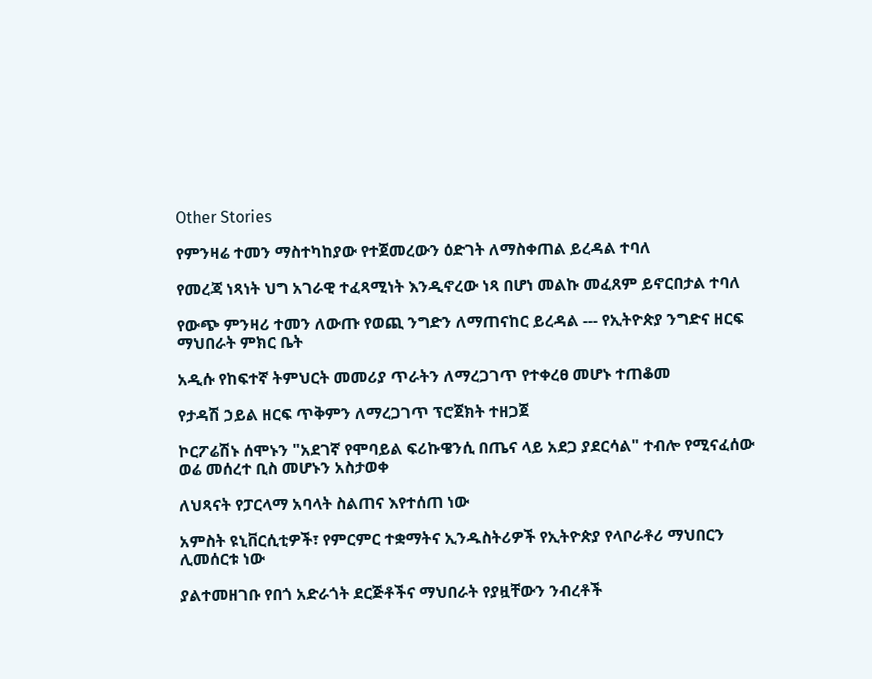Other Stories

የምንዛሬ ተመን ማስተካከያው የተጀመረውን ዕድገት ለማስቀጠል ይረዳል ተባለ

የመረጃ ነጻነት ህግ አገራዊ ተፈጻሚነት እንዲኖረው ነጻ በሆነ መልኩ መፈጸም ይኖርበታል ተባለ

የውጭ ምንዛሪ ተመን ለውጡ የወጪ ንግድን ለማጠናከር ይረዳል --- የኢትዮጵያ ንግድና ዘርፍ ማህበራት ምክር ቤት

አዲሱ የከፍተኛ ትምህርት መመሪያ ጥራትን ለማረጋገጥ የተቀረፀ መሆኑ ተጠቆመ

የታዳሽ ኃይል ዘርፍ ጥቅምን ለማረጋገጥ ፕሮጀክት ተዘጋጀ

ኮርፖሬሽኑ ሰሞኑን "አደገኛ የሞባይል ፍሪኩዌንሲ በጤና ላይ አደጋ ያደርሳል" ተብሎ የሚናፈሰው ወሬ መሰረተ ቢስ መሆኑን አስታወቀ

ለህጻናት የፓርላማ አባላት ስልጠና እየተሰጠ ነው

አምስት ዩኒቨርሲቲዎች፣ የምርምር ተቋማትና ኢንዱስትሪዎች የኢትዮጵያ የላቦራቶሪ ማህበርን ሊመሰርቱ ነው

ያልተመዘገቡ የበጎ አድራጎት ደርጅቶችና ማህበራት የያዟቸውን ንብረቶች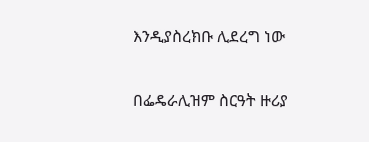እንዲያስረክቡ ሊደረግ ነው

በፌዴራሊዝም ስርዓት ዙሪያ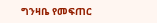ግንዛቤ የመፍጠር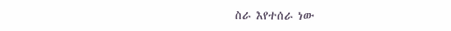ስራ እየተሰራ ነው